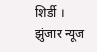शिर्डी । झुंजार न्यूज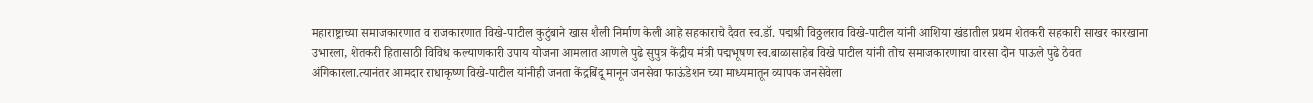महाराष्ट्राच्या समाजकारणात व राजकारणात विखे-पाटील कुटुंबाने खास शैली निर्माण केली आहे सहकाराचे दैवत स्व.डॉ. पद्मश्री विठ्ठलराव विखे-पाटील यांनी आशिया खंडातील प्रथम शेतकरी सहकारी साखर कारखाना उभारला, शेतकरी हितासाठी विविध कल्याणकारी उपाय योजना आमलात आणले पुढे सुपुत्र केंद्रीय मंत्री पद्मभूषण स्व.बाळासाहेब विखे पाटील यांनी तोच समाजकारणाचा वारसा दोन पाऊले पुढे ठेवत अंगिकारला.त्यानंतर आमदार राधाकृष्ण विखे-पाटील यांनीही जनता केंद्रबिंदू मानून जनसेवा फाऊंडेशन च्या माध्यमातून व्यापक जनसेवेला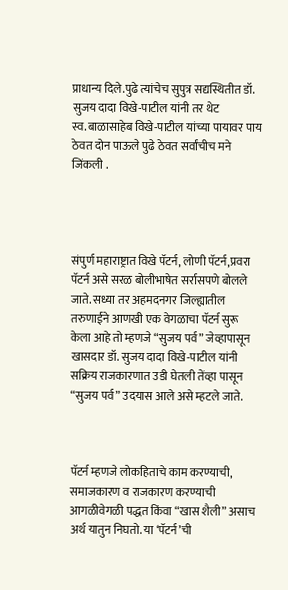प्राधान्य दिले.पुढे त्यांचेच सुपुत्र सद्यस्थितीत डॉ. सुजय दादा विखे-पाटील यांनी तर थेट स्व.बाळासाहेब विखे-पाटील यांच्या पायावर पाय ठेवत दोन पाऊले पुढे ठेवत सर्वांचीच मने जिंकली .




संपुर्ण महाराष्ट्रात विखे पॅटर्न, लोणी पॅटर्न,प्रवरा पॅटर्न असे सरळ बोलीभाषेत सर्रासपणे बोलले जाते. सध्या तर अहमदनगर जिल्ह्यातील तरुणाईने आणखी एक वेगळाचा पॅटर्न सुरू केला आहे तो म्हणजे “सुजय पर्व” जेव्हापासून खासदार डॉ. सुजय दादा विखे-पाटील यांनी सक्रिय राजकारणात उडी घेतली तेंव्हा पासून “सुजय पर्व” उदयास आले असे म्हटले जाते.



पॅटर्न म्हणजे लोकहिताचे काम करण्याची, समाजकारण व राजकारण करण्याची आगळीवेगळी पद्धत किंवा “खास शैली” असाच अर्थ यातुन निघतो. या ‘पॅटर्न’ची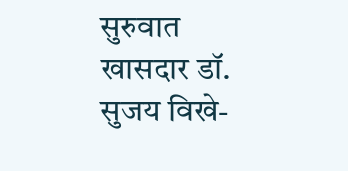सुरुवात खासदार डॉ. सुजय विखे-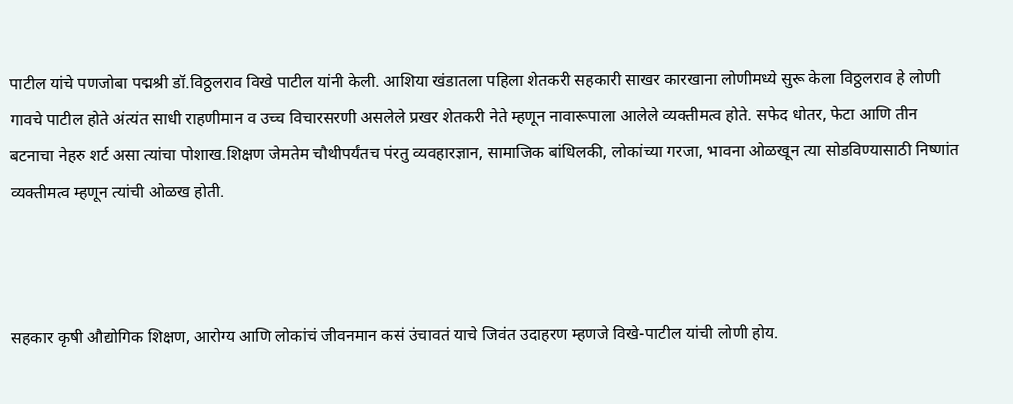पाटील यांचे पणजोबा पद्मश्री डॉ.विठ्ठलराव विखे पाटील यांनी केली. आशिया खंडातला पहिला शेतकरी सहकारी साखर कारखाना लोणीमध्ये सुरू केला विठ्ठलराव हे लोणी गावचे पाटील होते अंत्यंत साधी राहणीमान व उच्च विचारसरणी असलेले प्रखर शेतकरी नेते म्हणून नावारूपाला आलेले व्यक्तीमत्व होते. सफेद धोतर, फेटा आणि तीन बटनाचा नेहरु शर्ट असा त्यांचा पोशाख.शिक्षण जेमतेम चौथीपर्यंतच पंरतु व्यवहारज्ञान, सामाजिक बांधिलकी, लोकांच्या गरजा, भावना ओळखून त्या सोडविण्यासाठी निष्णांत व्यक्तीमत्व म्हणून त्यांची ओळख होती.



सहकार कृषी औद्योगिक शिक्षण, आरोग्य आणि लोकांचं जीवनमान कसं उंचावतं याचे जिवंत उदाहरण म्हणजे विखे-पाटील यांची लोणी होय.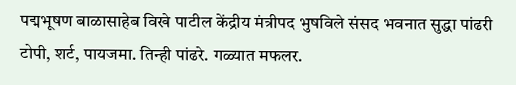पद्मभूषण बाळासाहेब विखे पाटील केंद्रीय मंत्रीपद भुषविले संसद भवनात सुद्धा पांढरी टोपी, शर्ट, पायजमा. तिन्ही पांढरे. गळ्यात मफलर.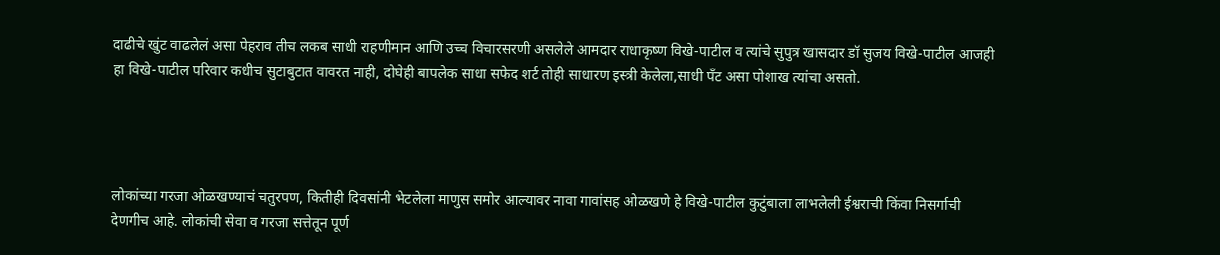दाढीचे खुंट वाढलेलं असा पेहराव तीच लकब साधी राहणीमान आणि उच्च विचारसरणी असलेले आमदार राधाकृष्ण विखे-पाटील व त्यांचे सुपुत्र खासदार डॉ सुजय विखे-पाटील आजही हा विखे-पाटील परिवार कधीच सुटाबुटात वावरत नाही, दोघेही बापलेक साधा सफेद शर्ट तोही साधारण इस्त्री केलेला,साधी पँट असा पोशाख त्यांचा असतो.




लोकांच्या गरजा ओळखण्याचं चतुरपण, कितीही दिवसांनी भेटलेला माणुस समोर आल्यावर नावा गावांसह ओळखणे हे विखे-पाटील कुटुंबाला लाभलेली ईश्वराची किंवा निसर्गाची देणगीच आहे. लोकांची सेवा व गरजा सत्तेतून पूर्ण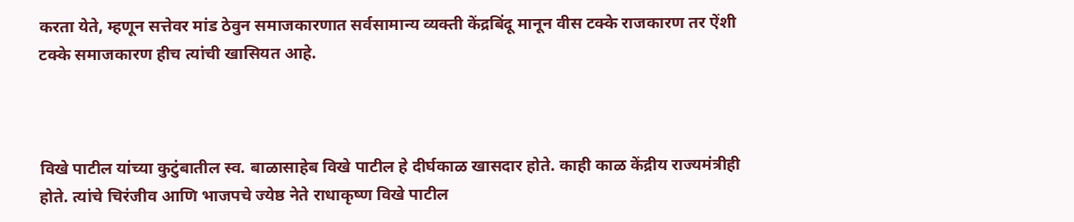करता येते, म्हणून सत्तेवर मांड ठेवुन समाजकारणात सर्वसामान्य व्यक्ती केंद्रबिंदू मानून वीस टक्के राजकारण तर ऐंशी टक्के समाजकारण हीच त्यांची खासियत आहे.



विखे पाटील यांच्या कुटुंबातील स्व. बाळासाहेब विखे पाटील हे दीर्घकाळ खासदार होते. काही काळ केंद्रीय राज्यमंत्रीही होते. त्यांचे चिरंजीव आणि भाजपचे ज्येष्ठ नेते राधाकृष्ण विखे पाटील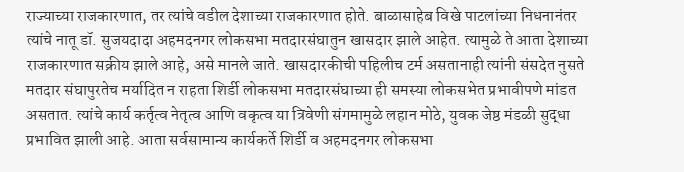राज्याच्या राजकारणात, तर त्यांचे वडील देशाच्या राजकारणात होते. बाळासाहेब विखे पाटलांच्या निधनानंतर त्यांचे नातू डॉ. सुजयदादा अहमदनगर लोकसभा मतदारसंघातुन खासदार झाले आहेत. त्यामुळे ते आता देशाच्या राजकारणात सक्रीय झाले आहे, असे मानले जाते. खासदारकीची पहिलीच टर्म असतानाही त्यांनी संसदेत नुसते मतदार संघापुरतेच मर्यादित न राहता शिर्डी लोकसभा मतदारसंघाच्या ही समस्या लोकसभेत प्रभावीपणे मांडत असतात. त्यांचे कार्य कर्तृत्व नेतृत्व आणि वकृत्व या त्रिवेणी संगमामुळे लहान मोठे, युवक जेष्ठ मंडळी सुद्धा प्रभावित झाली आहे. आता सर्वसामान्य कार्यकर्ते शिर्डी व अहमदनगर लोकसभा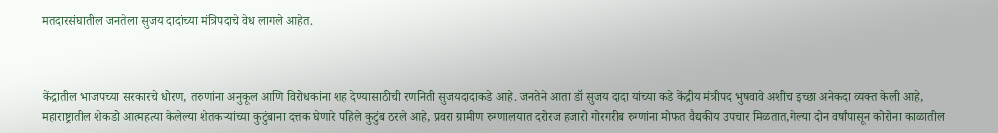मतदारसंघातील जनतेला सुजय दादांच्या मंत्रिपदाचे वेध लागले आहेत.



केंद्रातील भाजपच्या सरकारचे धोरण, तरुणांना अनुकूल आणि विरोधकांना शह देण्यासाठीची रणनिती सुजयदादाकडे आहे. जनतेने आता डॉ सुजय दादा यांच्या कडे केंद्रीय मंत्रीपद भुषवावे अशीच इच्छा अनेकदा व्यक्त केली आहे, महाराष्ट्रातील शेकडो आत्महत्या केलेल्या शेतकऱ्यांच्या कुटुंबाना दत्तक घेणारे पहिले कुटुंब ठरले आहे, प्रवरा ग्रामीण रुग्णालयात दरोरज हजारो गोरगरीब रुग्णांना मोफत वैद्यकीय उपचार मिळतात,गेल्या दोन वर्षांपासून कोरोना काळातील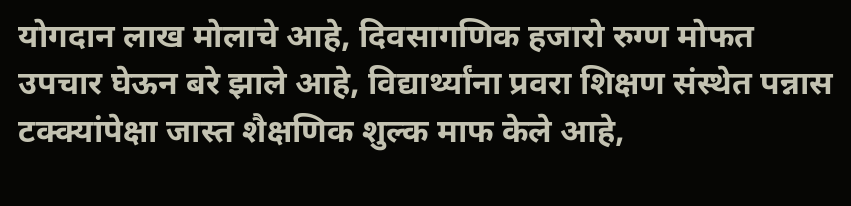योगदान लाख मोलाचे आहे, दिवसागणिक हजारो रुग्ण मोफत उपचार घेऊन बरे झाले आहे, विद्यार्थ्यांना प्रवरा शिक्षण संस्थेत पन्नास टक्क्यांपेक्षा जास्त शैक्षणिक शुल्क माफ केले आहे,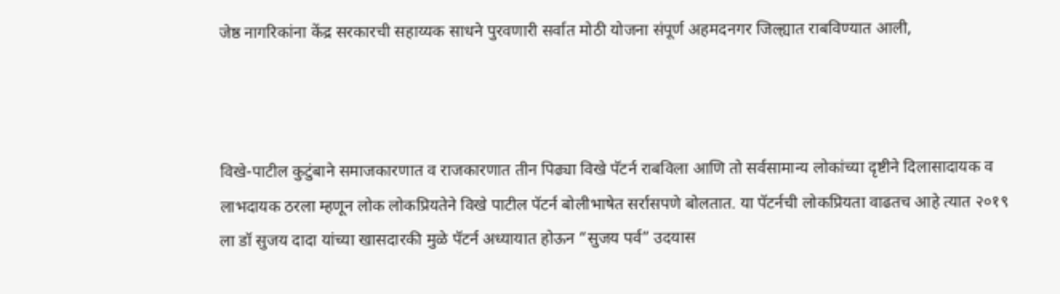जेष्ठ नागरिकांना केंद्र सरकारची सहाय्यक साधने पुरवणारी सर्वात मोठी योजना संपूर्ण अहमदनगर जिल्ह्यात राबविण्यात आली,



विखे-पाटील कुटुंबाने समाजकारणात व राजकारणात तीन पिढ्या विखे पॅटर्न राबविला आणि तो सर्वसामान्य लोकांच्या दृष्टीने दिलासादायक व लाभदायक ठरला म्हणून लोक लोकप्रियतेने विखे पाटील पॅटर्न बोलीभाषेत सर्रासपणे बोलतात. या पॅटर्नची लोकप्रियता वाढतच आहे त्यात २०१९ ला डॉ सुजय दादा यांच्या खासदारकी मुळे पॅटर्न अध्यायात होऊन “सुजय पर्व” उदयास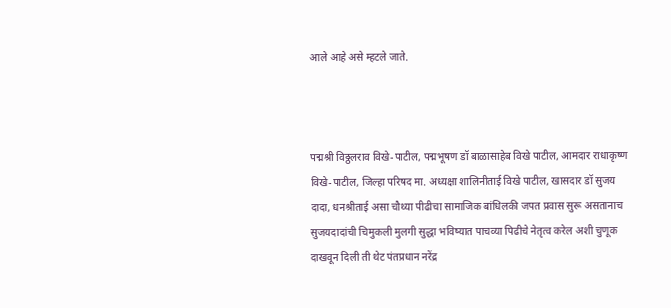आले आहे असे म्हटले जाते.



पद्मश्री विठ्ठलराव विखे-पाटील, पद्मभूषण डॉ बाळासाहेब विखे पाटील, आमदार राधाकृष्ण विखे-पाटील, जिल्हा परिषद मा. अध्यक्षा शालिनीताई विखे पाटील, खासदार डॉ सुजय दादा, धनश्रीताई असा चौथ्या पीढीचा सामाजिक बांधिलकी जपत प्रवास सुरू असतानाच सुजयदादांची चिमुकली मुलगी सुद्धा भविष्यात पाचव्या पिढीचे नेतृत्व करेल अशी चुणूक दाखवून दिली ती थेट पंतप्रधान नरेंद्र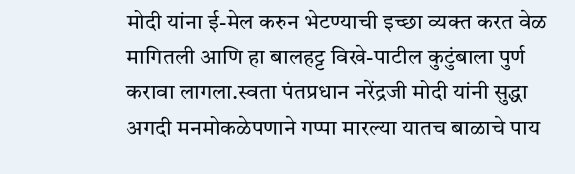मोदी यांना ई-मेल करुन भेटण्याची इच्छा व्यक्त करत वेळ मागितली आणि हा बालहट्ट विखे-पाटील कुटुंबाला पुर्ण करावा लागला.स्वता पंतप्रधान नरेंद्रजी मोदी यांनी सुद्धा अगदी मनमोकळेपणाने गप्पा मारल्या यातच बाळाचे पाय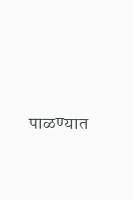पाळण्यात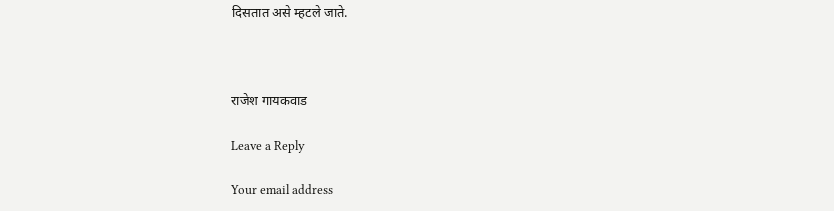दिसतात असे म्हटले जाते.



राजेश गायकवाड

Leave a Reply

Your email address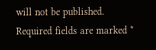will not be published. Required fields are marked *